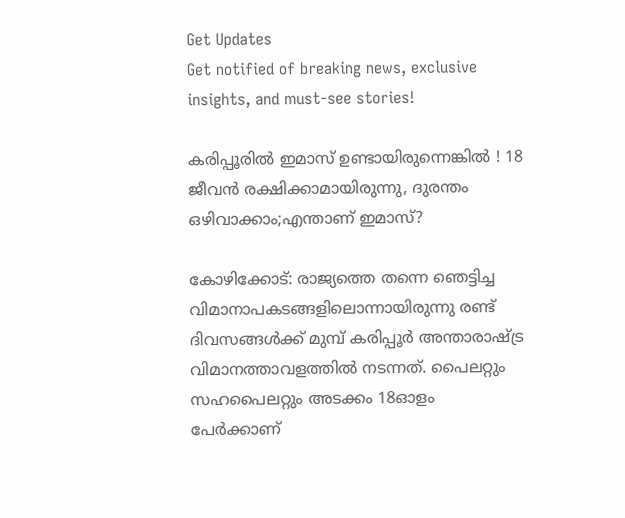Get Updates
Get notified of breaking news, exclusive insights, and must-see stories!

കരിപ്പൂരിൽ ഇമാസ് ഉണ്ടായിരുന്നെങ്കിൽ ! 18 ജീവൻ രക്ഷിക്കാമായിരുന്നു, ദുരന്തം ഒഴിവാക്കാം;എന്താണ് ഇമാസ്?

കോഴിക്കോട്: രാജ്യത്തെ തന്നെ ഞെട്ടിച്ച വിമാനാപകടങ്ങളിലൊന്നായിരുന്നു രണ്ട് ദിവസങ്ങള്‍ക്ക് മുമ്പ് കരിപ്പൂര്‍ അന്താരാഷ്ട്ര വിമാനത്താവളത്തില്‍ നടന്നത്. പൈലറ്റും സഹപൈലറ്റും അടക്കം 18ഓളം പേര്‍ക്കാണ്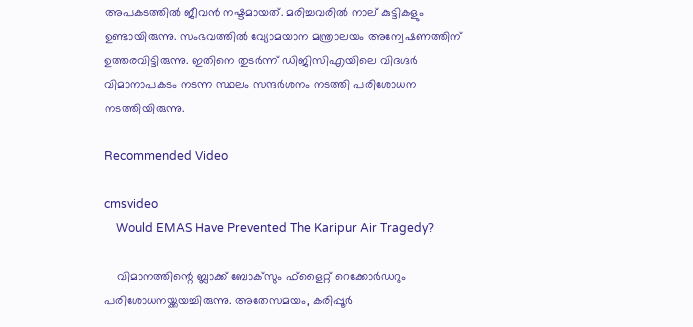അപകടത്തില്‍ ജീവന്‍ നഷ്ടമായത്. മരിച്ചവരില്‍ നാല് കുട്ടികളും ഉണ്ടായിരുന്നു. സംഭവത്തില്‍ വ്യോമയാന മന്ത്രാലയം അന്വേഷണത്തിന് ഉത്തരവിട്ടിരുന്നു. ഇതിനെ തുടര്‍ന്ന് ഡിജിസിഎയിലെ വിദഗ്ദര്‍ വിമാനാപകടം നടന്ന സ്ഥലം സന്ദര്‍ശനം നടത്തി പരിശോധന നടത്തിയിരുന്നു.

Recommended Video

cmsvideo
    Would EMAS Have Prevented The Karipur Air Tragedy?

    വിമാനത്തിന്റെ ബ്ലാക്ക് ബോക്‌സും ഫ്‌ളൈറ്റ് റെക്കോര്‍ഡറും പരിശോധനയ്ക്കയച്ചിരുന്നു. അതേസമയം, കരിപ്പൂര്‍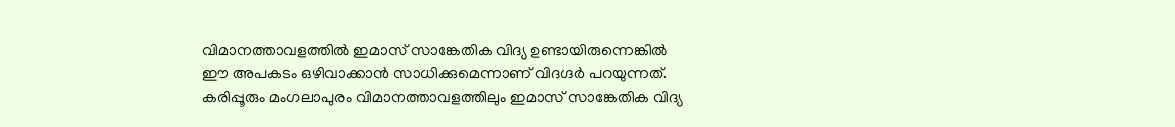വിമാനത്താവളത്തില്‍ ഇമാസ് സാങ്കേതിക വിദ്യ ഉണ്ടായിരുന്നെങ്കില്‍ ഈ അപകടം ഒഴിവാക്കാന്‍ സാധിക്കുമെന്നാണ് വിദഗ്ദര്‍ പറയുന്നത്. കരിപ്പൂരും മംഗലാപുരം വിമാനത്താവളത്തിലും ഇമാസ് സാങ്കേതിക വിദ്യ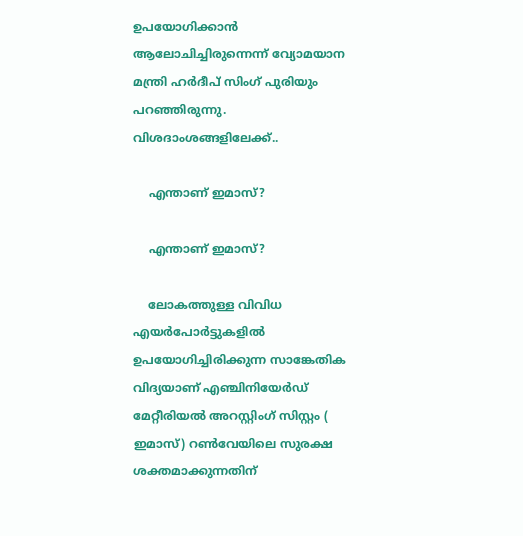ഉപയോഗിക്കാന്‍ ആലോചിച്ചിരുന്നെന്ന് വ്യോമയാന മന്ത്രി ഹര്‍ദീപ് സിംഗ് പുരിയും പറഞ്ഞിരുന്നു. വിശദാംശങ്ങളിലേക്ക്..

    എന്താണ് ഇമാസ്?

    എന്താണ് ഇമാസ്?

    ലോകത്തുള്ള വിവിധ എയര്‍പോര്‍ട്ടുകളില്‍ ഉപയോഗിച്ചിരിക്കുന്ന സാങ്കേതിക വിദ്യയാണ് എഞ്ചിനിയേര്‍ഡ് മേറ്റീരിയല്‍ അറസ്റ്റിംഗ് സിസ്റ്റം ( ഇമാസ്) റണ്‍വേയിലെ സുരക്ഷ ശക്തമാക്കുന്നതിന്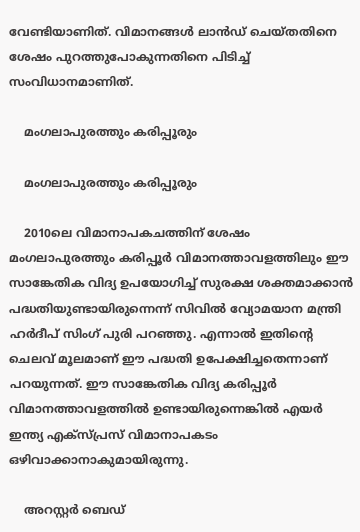വേണ്ടിയാണിത്. വിമാനങ്ങള്‍ ലാന്‍ഡ് ചെയ്തതിനെ ശേഷം പുറത്തുപോകുന്നതിനെ പിടിച്ച് സംവിധാനമാണിത്.

    മംഗലാപുരത്തും കരിപ്പൂരും

    മംഗലാപുരത്തും കരിപ്പൂരും

    2010ലെ വിമാനാപകചത്തിന് ശേഷം മംഗലാപുരത്തും കരിപ്പൂര്‍ വിമാനത്താവളത്തിലും ഈ സാങ്കേതിക വിദ്യ ഉപയോഗിച്ച് സുരക്ഷ ശക്തമാക്കാന്‍ പദ്ധതിയുണ്ടായിരുന്നെന്ന് സിവില്‍ വ്യോമയാന മന്ത്രി ഹര്‍ദീപ് സിംഗ് പുരി പറഞ്ഞു. എന്നാല്‍ ഇതിന്റെ ചെലവ് മൂലമാണ് ഈ പദ്ധതി ഉപേക്ഷിച്ചതെന്നാണ് പറയുന്നത്. ഈ സാങ്കേതിക വിദ്യ കരിപ്പൂര്‍ വിമാനത്താവളത്തില്‍ ഉണ്ടായിരുന്നെങ്കില്‍ എയര്‍ ഇന്ത്യ എക്‌സ്പ്രസ് വിമാനാപകടം ഒഴിവാക്കാനാകുമായിരുന്നു.

    അറസ്റ്റര്‍ ബെഡ്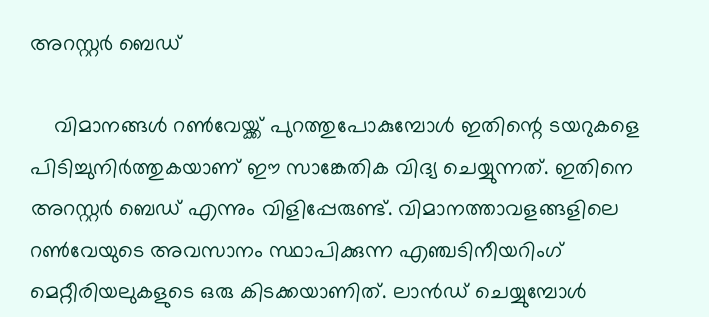അറസ്റ്റര്‍ ബെഡ്

    വിമാനങ്ങള്‍ റണ്‍വേയ്ക്ക് പുറത്തുപോകുമ്പോള്‍ ഇതിന്റെ ടയറുകളെ പിടിച്ചുനിര്‍ത്തുകയാണ് ഈ സാങ്കേതിക വിദ്യ ചെയ്യുന്നത്. ഇതിനെ അറസ്റ്റര്‍ ബെഡ് എന്നും വിളിപ്പേരുണ്ട്. വിമാനത്താവളങ്ങളിലെ റണ്‍വേയുടെ അവസാനം സ്ഥാപിക്കുന്ന എഞ്ചടിനീയറിംഗ് മെറ്റീരിയലുകളുടെ ഒരു കിടക്കയാണിത്. ലാന്‍ഡ് ചെയ്യുമ്പോള്‍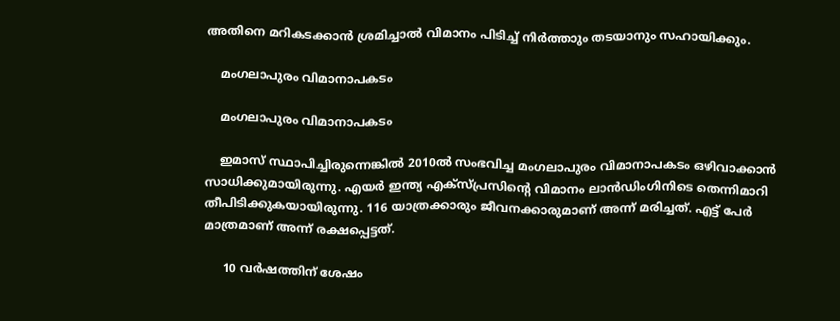അതിനെ മറികടക്കാന്‍ ശ്രമിച്ചാല്‍ വിമാനം പിടിച്ച് നിര്‍ത്താും തടയാനും സഹായിക്കും.

    മംഗലാപുരം വിമാനാപകടം

    മംഗലാപുരം വിമാനാപകടം

    ഇമാസ് സ്ഥാപിച്ചിരുന്നെങ്കില്‍ 2010ല്‍ സംഭവിച്ച മംഗലാപുരം വിമാനാപകടം ഒഴിവാക്കാന്‍ സാധിക്കുമായിരുന്നു. എയര്‍ ഇന്ത്യ എക്‌സ്പ്രസിന്റെ വിമാനം ലാന്‍ഡിംഗിനിടെ തെന്നിമാറി തീപിടിക്കുകയായിരുന്നു. 116 യാത്രക്കാരും ജീവനക്കാരുമാണ് അന്ന് മരിച്ചത്. എട്ട് പേര്‍ മാത്രമാണ് അന്ന് രക്ഷപ്പെട്ടത്.

     10 വര്‍ഷത്തിന് ശേഷം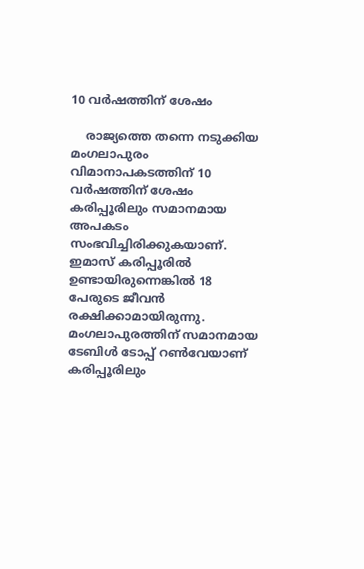10 വര്‍ഷത്തിന് ശേഷം

    രാജ്യത്തെ തന്നെ നടുക്കിയ മംഗലാപുരം വിമാനാപകടത്തിന് 10 വര്‍ഷത്തിന് ശേഷം കരിപ്പൂരിലും സമാനമായ അപകടം സംഭവിച്ചിരിക്കുകയാണ്. ഇമാസ് കരിപ്പൂരില്‍ ഉണ്ടായിരുന്നെങ്കില്‍ 18 പേരുടെ ജീവന്‍ രക്ഷിക്കാമായിരുന്നു. മംഗലാപുരത്തിന് സമാനമായ ടേബിള്‍ ടോപ്പ് റണ്‍വേയാണ് കരിപ്പൂരിലും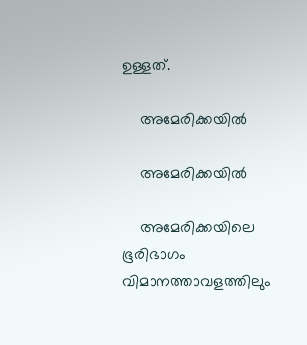ഉള്ളത്.

    അമേരിക്കയില്‍

    അമേരിക്കയില്‍

    അമേരിക്കയിലെ ഭൂരിഭാഗം വിമാനത്താവളത്തിലും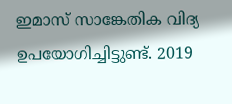ഇമാസ് സാങ്കേതിക വിദ്യ ഉപയോഗിച്ചിട്ടുണ്ട്. 2019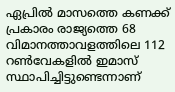ഏപ്രില്‍ മാസത്തെ കണക്ക് പ്രകാരം രാജ്യത്തെ 68 വിമാനത്താവളത്തിലെ 112 റണ്‍വേകളില്‍ ഇമാസ് സ്ഥാപിച്ചിട്ടുണ്ടെന്നാണ്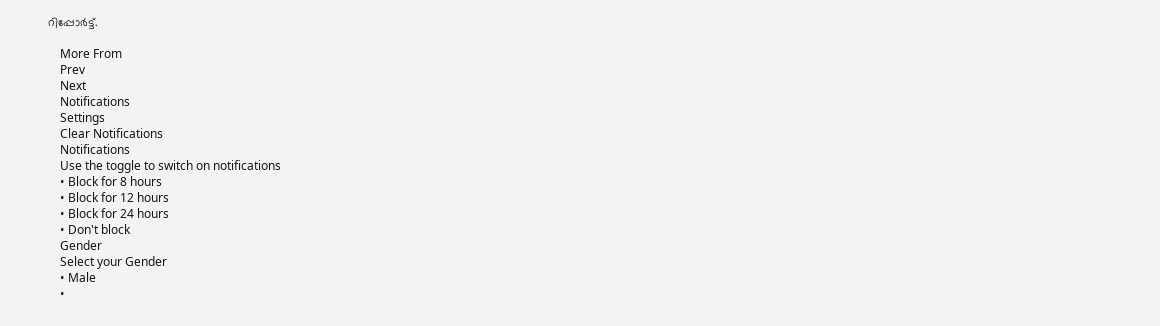റിപ്പോര്‍ട്ട്.

    More From
    Prev
    Next
    Notifications
    Settings
    Clear Notifications
    Notifications
    Use the toggle to switch on notifications
    • Block for 8 hours
    • Block for 12 hours
    • Block for 24 hours
    • Don't block
    Gender
    Select your Gender
    • Male
    •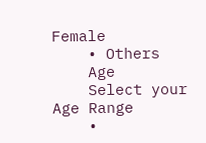Female
    • Others
    Age
    Select your Age Range
    •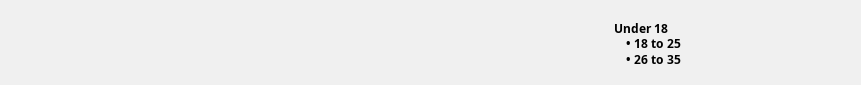Under 18
    • 18 to 25
    • 26 to 35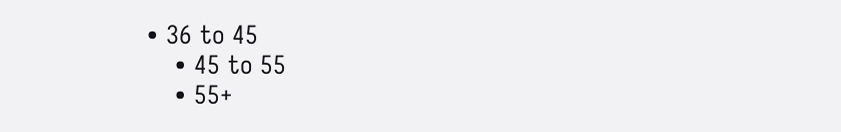• 36 to 45
    • 45 to 55
    • 55+